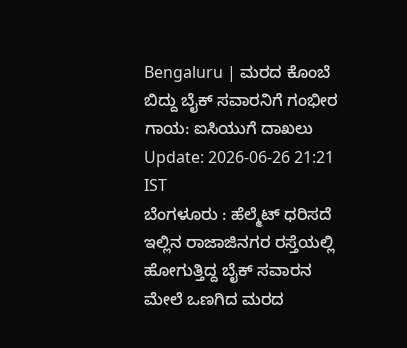Bengaluru | ಮರದ ಕೊಂಬೆ ಬಿದ್ದು ಬೈಕ್ ಸವಾರನಿಗೆ ಗಂಭೀರ ಗಾಯ: ಐಸಿಯುಗೆ ದಾಖಲು
Update: 2026-06-26 21:21 IST
ಬೆಂಗಳೂರು : ಹೆಲ್ಮೆಟ್ ಧರಿಸದೆ ಇಲ್ಲಿನ ರಾಜಾಜಿನಗರ ರಸ್ತೆಯಲ್ಲಿ ಹೋಗುತ್ತಿದ್ದ ಬೈಕ್ ಸವಾರನ ಮೇಲೆ ಒಣಗಿದ ಮರದ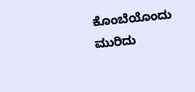ಕೊಂಬೆಯೊಂದು ಮುರಿದು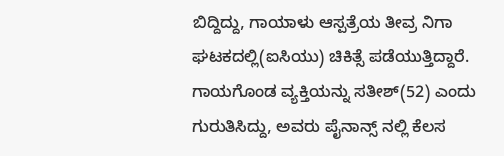ಬಿದ್ದಿದ್ದು, ಗಾಯಾಳು ಆಸ್ಪತ್ರೆಯ ತೀವ್ರ ನಿಗಾ ಘಟಕದಲ್ಲಿ(ಐಸಿಯು) ಚಿಕಿತ್ಸೆ ಪಡೆಯುತ್ತಿದ್ದಾರೆ.
ಗಾಯಗೊಂಡ ವ್ಯಕ್ತಿಯನ್ನು ಸತೀಶ್(52) ಎಂದು ಗುರುತಿಸಿದ್ದು, ಅವರು ಪೈನಾನ್ಸ್ ನಲ್ಲಿ ಕೆಲಸ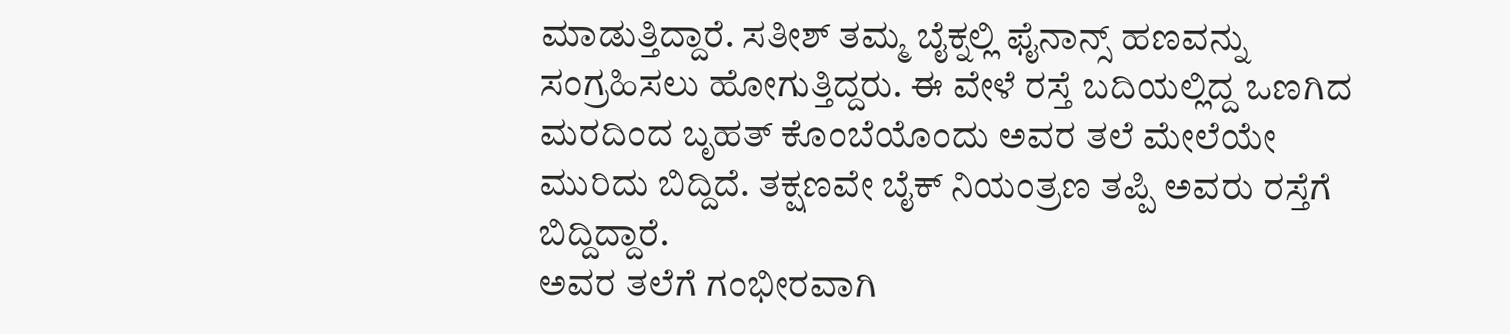ಮಾಡುತ್ತಿದ್ದಾರೆ. ಸತೀಶ್ ತಮ್ಮ ಬೈಕ್ನಲ್ಲಿ ಫೈನಾನ್ಸ್ ಹಣವನ್ನು ಸಂಗ್ರಹಿಸಲು ಹೋಗುತ್ತಿದ್ದರು. ಈ ವೇಳೆ ರಸ್ತೆ ಬದಿಯಲ್ಲಿದ್ದ ಒಣಗಿದ ಮರದಿಂದ ಬೃಹತ್ ಕೊಂಬೆಯೊಂದು ಅವರ ತಲೆ ಮೇಲೆಯೇ ಮುರಿದು ಬಿದ್ದಿದೆ. ತಕ್ಷಣವೇ ಬೈಕ್ ನಿಯಂತ್ರಣ ತಪ್ಪಿ ಅವರು ರಸ್ತೆಗೆ ಬಿದ್ದಿದ್ದಾರೆ.
ಅವರ ತಲೆಗೆ ಗಂಭೀರವಾಗಿ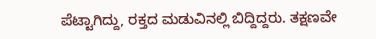ಪೆಟ್ಟಾಗಿದ್ದು, ರಕ್ತದ ಮಡುವಿನಲ್ಲಿ ಬಿದ್ದಿದ್ದರು. ತಕ್ಷಣವೇ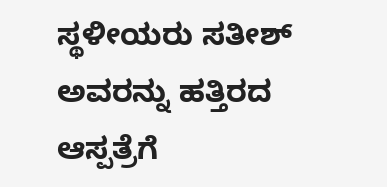ಸ್ಥಳೀಯರು ಸತೀಶ್ ಅವರನ್ನು ಹತ್ತಿರದ ಆಸ್ಪತ್ರೆಗೆ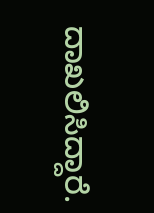ದಾಖಲಿಸಿದ್ದಾರೆ.